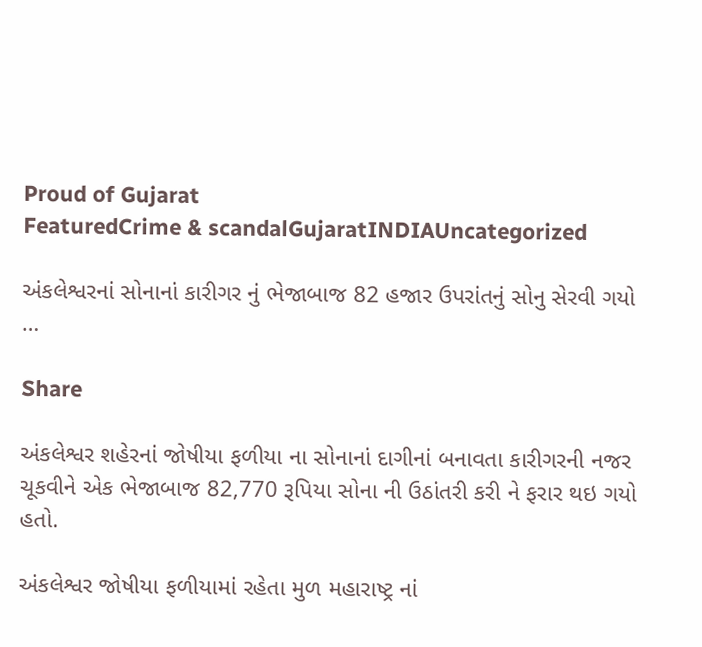Proud of Gujarat
FeaturedCrime & scandalGujaratINDIAUncategorized

અંકલેશ્વરનાં સોનાનાં કારીગર નું ભેજાબાજ 82 હજાર ઉપરાંતનું સોનુ સેરવી ગયો …

Share

અંકલેશ્વર શહેરનાં જોષીયા ફળીયા ના સોનાનાં દાગીનાં બનાવતા કારીગરની નજર ચૂકવીને એક ભેજાબાજ 82,770 રૂપિયા સોના ની ઉઠાંતરી કરી ને ફરાર થઇ ગયો હતો.

અંકલેશ્વર જોષીયા ફળીયામાં રહેતા મુળ મહારાષ્ટ્ર નાં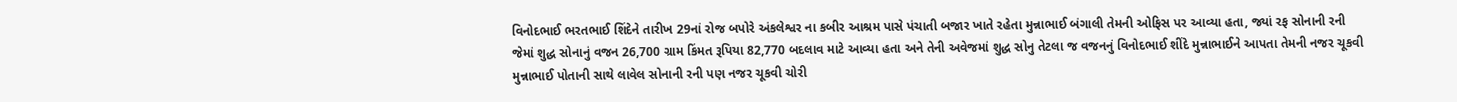વિનોદભાઈ ભરતભાઈ શિંદેને તારીખ 29નાં રોજ બપોરે અંકલેશ્વર ના કબીર આશ્રમ પાસે પંચાતી બજાર ખાતે રહેતા મુન્નાભાઈ બંગાલી તેમની ઓફિસ પર આવ્યા હતા, જ્યાં રફ સોનાની રની જેમાં શુદ્ધ સોનાનું વજન 26,700 ગ્રામ કિંમત રૂપિયા 82,770 બદલાવ માટે આવ્યા હતા અને તેની અવેજમાં શુદ્ધ સોનુ તેટલા જ વજનનું વિનોદભાઈ શીંદે મુન્નાભાઈને આપતા તેમની નજર ચૂકવી મુન્નાભાઈ પોતાની સાથે લાવેલ સોનાની રની પણ નજર ચૂકવી ચોરી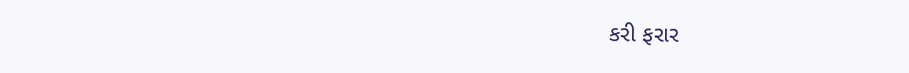કરી ફરાર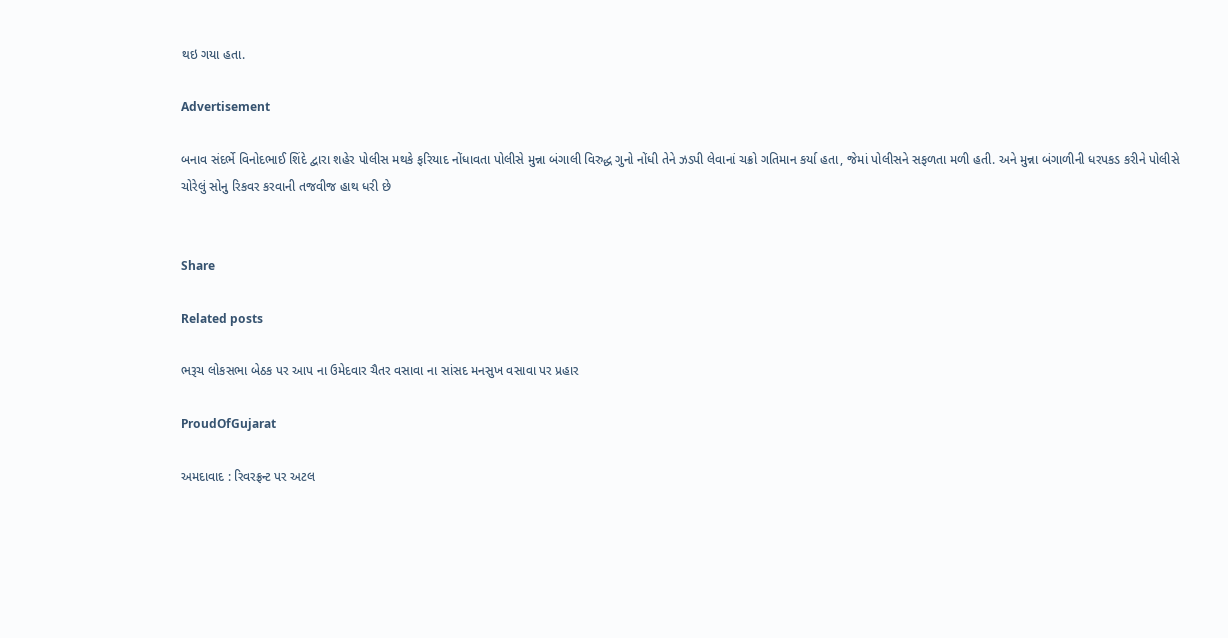થઇ ગયા હતા.

Advertisement

બનાવ સંદર્ભે વિનોદભાઈ શિંદે દ્વારા શહેર પોલીસ મથકે ફરિયાદ નોંધાવતા પોલીસે મુન્ના બંગાલી વિરુદ્ધ ગુનો નોંધી તેને ઝડપી લેવાનાં ચક્રો ગતિમાન કર્યા હતા, જેમાં પોલીસને સફળતા મળી હતી. અને મુન્ના બંગાળીની ધરપકડ કરીને પોલીસે ચોરેલું સોનુ રિકવર કરવાની તજવીજ હાથ ધરી છે


Share

Related posts

ભરૂચ લોકસભા બેઠક પર આપ ના ઉમેદવાર ચૈતર વસાવા ના સાંસદ મનસુખ વસાવા પર પ્રહાર

ProudOfGujarat

અમદાવાદ : રિવરફ્રન્ટ પર અટલ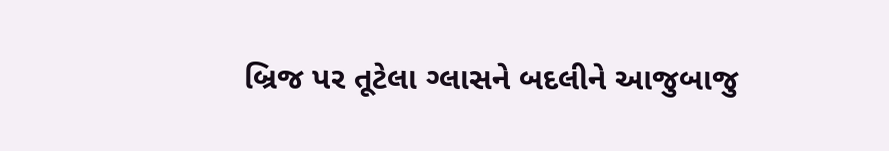બ્રિજ પર તૂટેલા ગ્લાસને બદલીને આજુબાજુ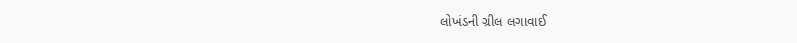લોખંડની ગ્રીલ લગાવાઈ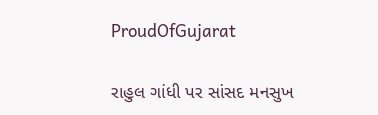ProudOfGujarat

રાહુલ ગાંધી પર સાંસદ મનસુખ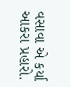વસાવા એ કર્યા આકરા પ્રહારો.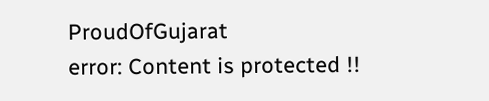ProudOfGujarat
error: Content is protected !!